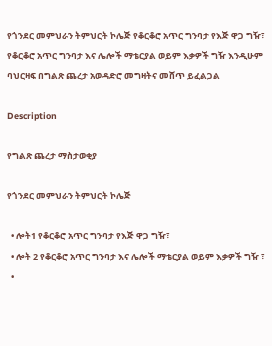የጎንደር መምህራን ትምህርት ኮሌጅ የቆርቆሮ አጥር ግንባታ የእጅ ዋጋ ግዥ፣ የቆርቆሮ አጥር ግንባታ እና ሌሎች ማቴርያል ወይም እቃዎች ግዥ እንዲሁም ባህርዛፍ በግልጽ ጨረታ አወዳድሮ መግዛትና መሸጥ ይፈልጋል

Description

የግልጽ ጨረታ ማስታወቂያ

የጎንደር መምህራን ትምህርት ኮሌጅ

  • ሎት1 የቆርቆሮ አጥር ግንባታ የእጅ ዋጋ ግዥ፣
  • ሎት 2 የቆርቆሮ አጥር ግንባታ እና ሌሎች ማቴርያል ወይም እቃዎች ግዥ ፣
  •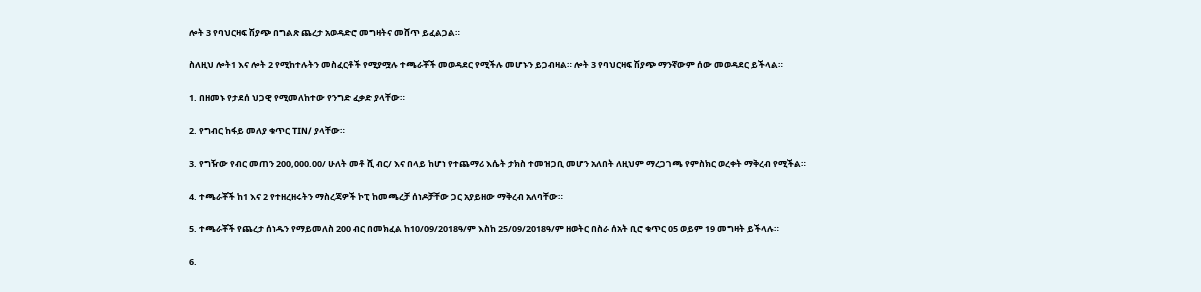ሎት 3 የባህርዛፍ ሽያጭ በግልጽ ጨረታ አወዳድሮ መግዛትና መሸጥ ይፈልጋል።

ስለዚህ ሎት1 እና ሎት 2 የሚከተሉትን መስፈርቶች የሚያሟሉ ተጫራቾች መወዳደር የሚችሉ መሆኑን ይጋብዛል። ሎት 3 የባህርዛፍ ሽያጭ ማንኛውም ሰው መወዳደር ይችላል።

1. በዘመኑ የታደሰ ህጋዊ የሚመለከተው የንግድ ፈቃድ ያላቸው።

2. የግብር ከፋይ መለያ ቁጥር TIN/ ያላቸው።

3. የግዥው የብር መጠን 200,000.00/ ሁለት መቶ ሺ ብር/ እና በላይ ከሆነ የተጨማሪ እሴት ታክስ ተመዝጋቢ መሆን አለበት ለዚህም ማረጋገጫ የምስክር ወረቀት ማቅረብ የሚችል።

4. ተጫራቾች ከ1 እና 2 የተዘረዘሩትን ማስረጃዎች ኮፒ ከመጫረቻ ሰነዶቻቸው ጋር አያይዘው ማቅረብ አለባቸው።

5. ተጫራቾች የጨረታ ሰነዱን የማይመለስ 200 ብር በመክፈል ከ10/09/2018ዓ/ም እስከ 25/09/2018ዓ/ም ዘወትር በስራ ሰአት ቢሮ ቁጥር 05 ወይም 19 መግዛት ይችላሉ።

6.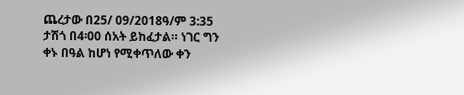ጨረታው በ25/ 09/2018ዓ/ም 3:35 ታሽጎ በ4፡00 ሰአት ይከፈታል። ነገር ግን ቀኑ በዓል ከሆነ የሚቀጥለው ቀን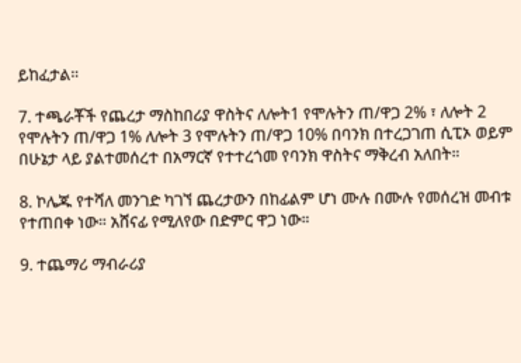ይከፈታል።

7. ተጫራቾች የጨረታ ማስከበሪያ ዋስትና ለሎት1 የሞሉትን ጠ/ዋጋ 2% ፣ ለሎት 2 የሞሉትን ጠ/ዋጋ 1% ለሎት 3 የሞሉትን ጠ/ዋጋ 10% በባንክ በተረጋገጠ ሲፒኦ ወይም በሁኔታ ላይ ያልተመሰረተ በአማርኛ የተተረጎመ የባንክ ዋስትና ማቅረብ አለበት።

8. ኮሌጁ የተሻለ መንገድ ካገኘ ጨረታውን በከፊልም ሆነ ሙሉ በሙሉ የመሰረዝ መብቱ የተጠበቀ ነው። አሸናፊ የሚለየው በድምር ዋጋ ነው።

9. ተጨማሪ ማብራሪያ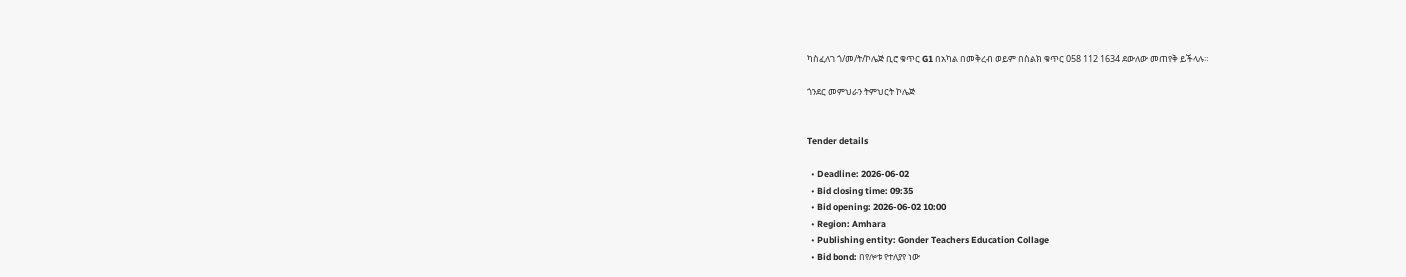ካስፈለገ ጎ/መ/ት/ኮሌጅ ቢሮ ቁጥር G1 በአካል በመቅረብ ወይም በስልክ ቁጥር 058 112 1634 ደውለው መጠየቅ ይችላሉ።

ጎንደር መምህራን ትምህርት ኮሌጅ


Tender details

  • Deadline: 2026-06-02
  • Bid closing time: 09:35
  • Bid opening: 2026-06-02 10:00
  • Region: Amhara
  • Publishing entity: Gonder Teachers Education Collage
  • Bid bond: በየሎቱ የተለያየ ነው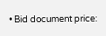• Bid document price: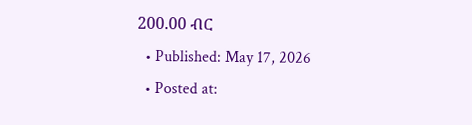200.00 ብር
  • Published: May 17, 2026
  • Posted at: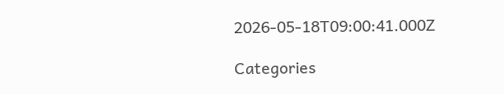2026-05-18T09:00:41.000Z

Categories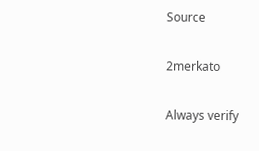Source

2merkato

Always verify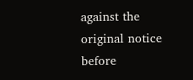against the original notice before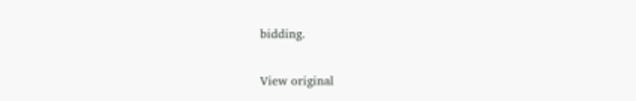bidding.

View original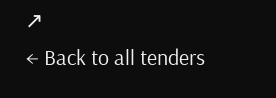↗
← Back to all tenders